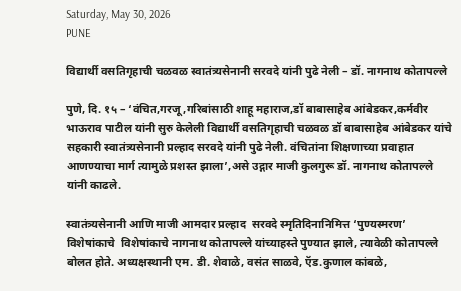Saturday, May 30, 2026
PUNE

विद्यार्थी वसतिगृहाची चळवळ स्वातंत्र्यसेनानी सरवदे यांनी पुढे नेली – डॉ. नागनाथ कोतापल्ले

पुणे, दि. १५ – ‘वंचित,गरजू,गरिबांसाठी शाहू महाराज,डॉ बाबासाहेब आंबेडकर,कर्मवीर भाऊराव पाटील यांनी सुरु केलेली विद्यार्थी वसतिगृहाची चळवळ डॉ बाबासाहेब आंबेडकर यांचे सहकारी स्वातंत्र्यसेनानी प्रल्हाद सरवदे यांनी पुढे नेली. वंचितांना शिक्षणाच्या प्रवाहात आणण्याचा मार्ग त्यामुळे प्रशस्त झाला’,असे उद्गार माजी कुलगुरू डॉ. नागनाथ कोतापल्ले यांनी काढले.

स्वातंत्र्यसेनानी आणि माजी आमदार प्रल्हाद  सरवदे स्मृतिदिनानिमित्त ‘पुण्यस्मरण’ विशेषांकाचे  विशेषांकाचे नागनाथ कोतापल्ले यांच्याहस्ते पुण्यात झाले, त्यावेळी कोतापल्ले बोलत होते. अध्यक्षस्थानी एम. डी. शेवाळे, वसंत साळवे, ऍड.कुणाल कांबळे,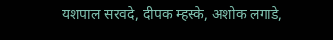यशपाल सरवदे, दीपक म्हस्के, अशोक लगाडे,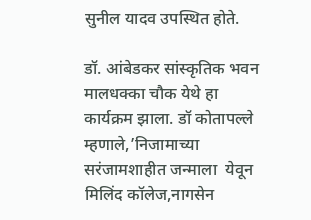सुनील यादव उपस्थित होते.

डॉ. आंबेडकर सांस्कृतिक भवन मालधक्का चौक येथे हा कार्यक्रम झाला. डॉ कोतापल्ले म्हणाले,’निजामाच्या सरंजामशाहीत जन्माला  येवून मिलिंद कॉलेज,नागसेन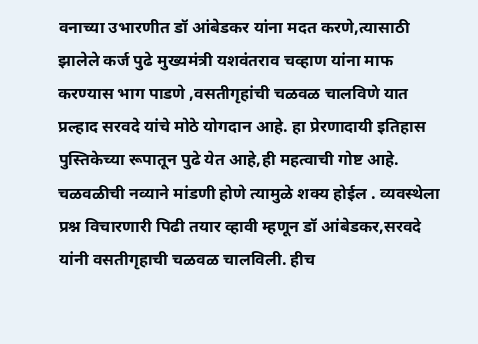वनाच्या उभारणीत डॉ आंबेडकर यांना मदत करणे,त्यासाठी झालेले कर्ज पुढे मुख्यमंत्री यशवंतराव चव्हाण यांना माफ करण्यास भाग पाडणे ,वसतीगृहांची चळवळ चालविणे यात प्रल्हाद सरवदे यांचे मोठे योगदान आहे. हा प्रेरणादायी इतिहास पुस्तिकेच्या रूपातून पुढे येत आहे,ही महत्वाची गोष्ट आहे. चळवळीची नव्याने मांडणी होणे त्यामुळे शक्य होईल . व्यवस्थेला प्रश्न विचारणारी पिढी तयार व्हावी म्हणून डॉ आंबेडकर,सरवदे यांनी वसतीगृहाची चळवळ चालविली. हीच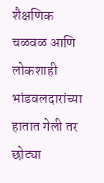शैक्षणिक चळवळ आणि लोकशाही भांडवलदारांच्या हातात गेली तर छोट्या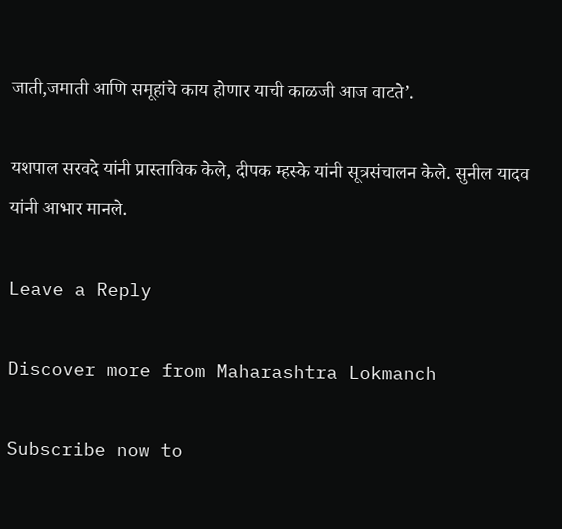जाती,जमाती आणि समूहांचे काय होणार याची काळजी आज वाटते’.

यशपाल सरवदे यांनी प्रास्ताविक केले, दीपक म्हस्के यांनी सूत्रसंचालन केले. सुनील यादव यांनी आभार मानले.

Leave a Reply

Discover more from Maharashtra Lokmanch

Subscribe now to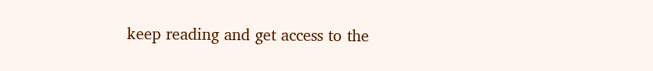keep reading and get access to the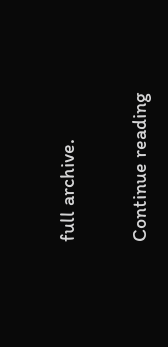full archive.

Continue reading